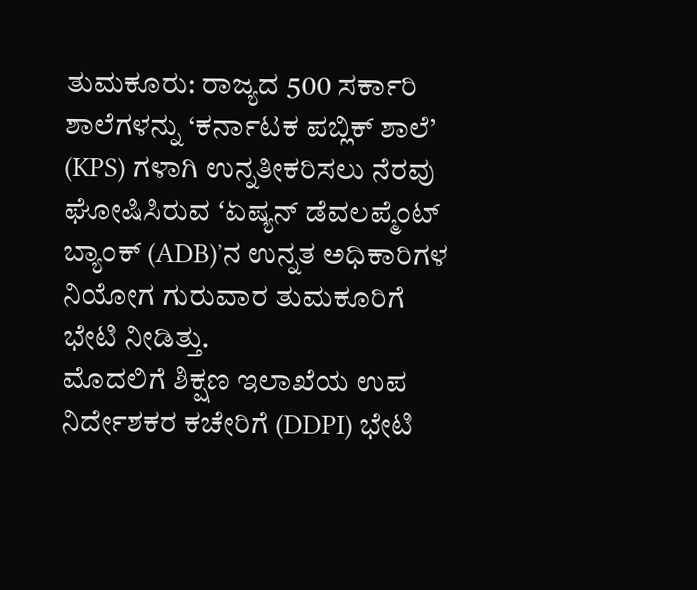ತುಮಕೂರು: ರಾಜ್ಯದ 500 ಸರ್ಕಾರಿ ಶಾಲೆಗಳನ್ನು ‘ಕರ್ನಾಟಕ ಪಬ್ಲಿಕ್ ಶಾಲೆ’ (KPS) ಗಳಾಗಿ ಉನ್ನತೀಕರಿಸಲು ನೆರವು ಘೋಷಿಸಿರುವ ʻಏಷ್ಯನ್ ಡೆವಲಪ್ಮೆಂಟ್ ಬ್ಯಾಂಕ್ (ADB)ʼನ ಉನ್ನತ ಅಧಿಕಾರಿಗಳ ನಿಯೋಗ ಗುರುವಾರ ತುಮಕೂರಿಗೆ ಭೇಟಿ ನೀಡಿತ್ತು.
ಮೊದಲಿಗೆ ಶಿಕ್ಷಣ ಇಲಾಖೆಯ ಉಪ ನಿರ್ದೇಶಕರ ಕಚೇರಿಗೆ (DDPI) ಭೇಟಿ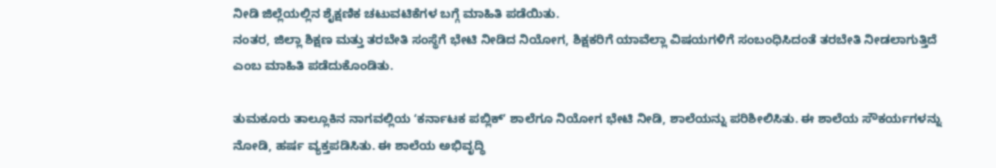ನೀಡಿ ಜಿಲ್ಲೆಯಲ್ಲಿನ ಶೈಕ್ಷಣಿಕ ಚಟುವಟಿಕೆಗಳ ಬಗ್ಗೆ ಮಾಹಿತಿ ಪಡೆಯಿತು.
ನಂತರ, ಜಿಲ್ಲಾ ಶಿಕ್ಷಣ ಮತ್ತು ತರಬೇತಿ ಸಂಸ್ಥೆಗೆ ಭೇಟಿ ನೀಡಿದ ನಿಯೋಗ, ಶಿಕ್ಷಕರಿಗೆ ಯಾವೆಲ್ಲಾ ವಿಷಯಗಳಿಗೆ ಸಂಬಂಧಿಸಿದಂತೆ ತರಬೇತಿ ನೀಡಲಾಗುತ್ತಿದೆ ಎಂಬ ಮಾಹಿತಿ ಪಡೆದುಕೊಂಡಿತು.

ತುಮಕೂರು ತಾಲ್ಲೂಕಿನ ನಾಗವಲ್ಲಿಯ ʻಕರ್ನಾಟಕ ಪಬ್ಲಿಕ್ʼ ಶಾಲೆಗೂ ನಿಯೋಗ ಭೇಟಿ ನೀಡಿ, ಶಾಲೆಯನ್ನು ಪರಿಶೀಲಿಸಿತು. ಈ ಶಾಲೆಯ ಸೌಕರ್ಯಗಳನ್ನು ನೋಡಿ, ಹರ್ಷ ವ್ಯಕ್ತಪಡಿಸಿತು. ಈ ಶಾಲೆಯ ಅಭಿವೃದ್ಧಿ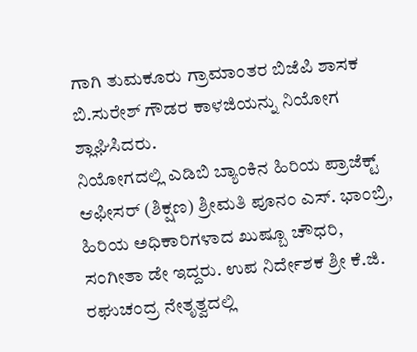ಗಾಗಿ ತುಮಕೂರು ಗ್ರಾಮಾಂತರ ಬಿಜೆಪಿ ಶಾಸಕ ಬಿ.ಸುರೇಶ್ ಗೌಡರ ಕಾಳಜಿಯನ್ನು ನಿಯೋಗ ಶ್ಲಾಘಿಸಿದರು.
ನಿಯೋಗದಲ್ಲಿ ಎಡಿಬಿ ಬ್ಯಾಂಕಿನ ಹಿರಿಯ ಪ್ರಾಜೆಕ್ಟ್ ಆಫೀಸರ್ (ಶಿಕ್ಷಣ) ಶ್ರೀಮತಿ ಪೂನಂ ಎಸ್. ಭಾಂಬ್ರಿ, ಹಿರಿಯ ಅಧಿಕಾರಿಗಳಾದ ಖುಷ್ಬೂ ಚೌಧರಿ, ಸಂಗೀತಾ ಡೇ ಇದ್ದರು. ಉಪ ನಿರ್ದೇಶಕ ಶ್ರೀ ಕೆ.ಜಿ. ರಘುಚಂದ್ರ ನೇತೃತ್ವದಲ್ಲಿ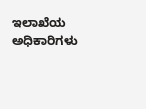ಇಲಾಖೆಯ ಅಧಿಕಾರಿಗಳು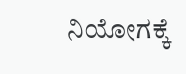ನಿಯೋಗಕ್ಕೆ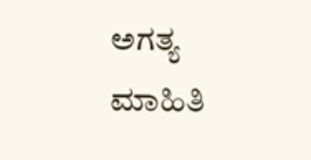ಅಗತ್ಯ ಮಾಹಿತಿ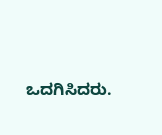ಒದಗಿಸಿದರು.